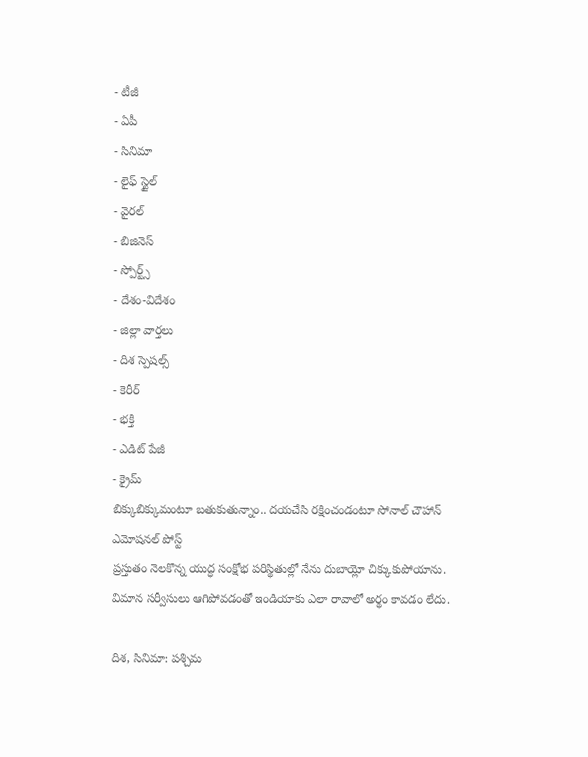- టీజీ
- ఏపీ
- సినిమా
- లైఫ్ స్టైల్
- వైరల్
- బిజినెస్
- స్పోర్ట్స్
- దేశం-విదేశం
- జిల్లా వార్తలు
- దిశ స్పెషల్స్
- కెరీర్
- భక్తి
- ఎడిట్ పేజీ
- క్రైమ్
బిక్కుబిక్కుమంటూ బతుకుతున్నాం.. దయచేసి రక్షించండంటూ సోనాల్ చౌహాన్ ఎమోషనల్ పోస్ట్
ప్రస్తుతం నెలకొన్న యుద్ధ సంక్షోభ పరిస్థితుల్లో నేను దుబాయ్లో చిక్కుకుపోయాను. విమాన సర్వీసులు ఆగిపోవడంతో ఇండియాకు ఎలా రావాలో అర్థం కావడం లేదు.

దిశ, సినిమా: పశ్చిమ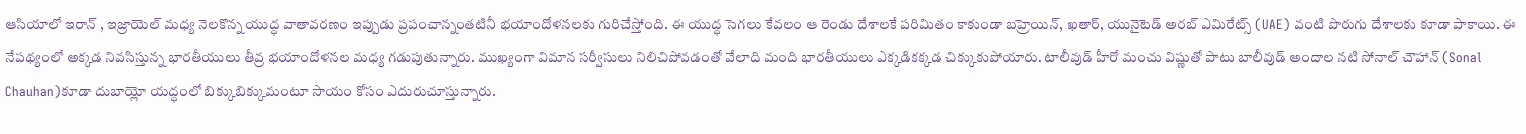ఆసియాలో ఇరాన్ , ఇజ్రాయెల్ మధ్య నెలకొన్న యుద్ధ వాతావరణం ఇప్పుడు ప్రపంచాన్నంతటినీ భయాందోళనలకు గురిచేస్తోంది. ఈ యుద్ధ సెగలు కేవలం ఆ రెండు దేశాలకే పరిమితం కాకుండా బహ్రెయిన్, ఖతార్, యునైటెడ్ అరబ్ ఎమిరేట్స్ (UAE) వంటి పొరుగు దేశాలకు కూడా పాకాయి. ఈ నేపథ్యంలో అక్కడ నివసిస్తున్న భారతీయులు తీవ్ర భయాందోళనల మధ్య గడుపుతున్నారు. ముఖ్యంగా విమాన సర్వీసులు నిలిచిపోవడంతో వేలాది మంది భారతీయులు ఎక్కడికక్కడ చిక్కుకుపోయారు. టాలీవుడ్ హీరో మంచు విష్ణుతో పాటు బాలీవుడ్ అందాల నటి సోనాల్ చౌహాన్ (Sonal Chauhan)కూడా దుబాయ్లో యద్ధంలో బిక్కుబిక్కుమంటూ సాయం కోసం ఎదురుచూస్తున్నారు.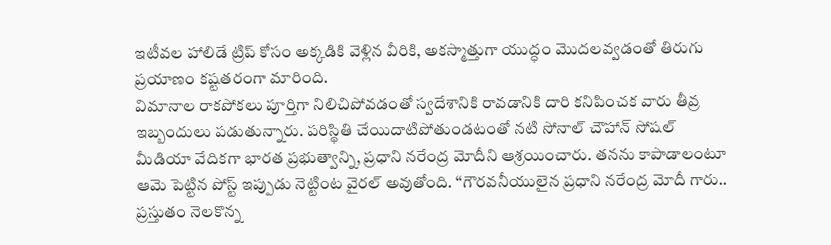ఇటీవల హాలిడే ట్రిప్ కోసం అక్కడికి వెళ్లిన వీరికి, అకస్మాత్తుగా యుద్ధం మొదలవ్వడంతో తిరుగు ప్రయాణం కష్టతరంగా మారింది.
విమానాల రాకపోకలు పూర్తిగా నిలిచిపోవడంతో స్వదేశానికి రావడానికి దారి కనిపించక వారు తీవ్ర ఇబ్బందులు పడుతున్నారు. పరిస్థితి చేయిదాటిపోతుండటంతో నటి సోనాల్ చౌహాన్ సోషల్ మీడియా వేదికగా భారత ప్రభుత్వాన్ని, ప్రధాని నరేంద్ర మోదీని ఆశ్రయించారు. తనను కాపాడాలంటూ ఆమె పెట్టిన పోస్ట్ ఇప్పుడు నెట్టింట వైరల్ అవుతోంది. ‘‘గౌరవనీయులైన ప్రధాని నరేంద్ర మోదీ గారు.. ప్రస్తుతం నెలకొన్న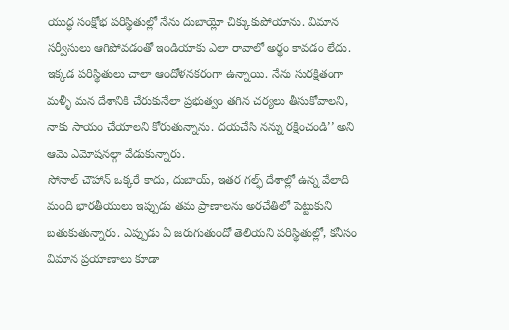యుద్ధ సంక్షోభ పరిస్థితుల్లో నేను దుబాయ్లో చిక్కుకుపోయాను. విమాన సర్వీసులు ఆగిపోవడంతో ఇండియాకు ఎలా రావాలో అర్థం కావడం లేదు. ఇక్కడ పరిస్థితులు చాలా ఆందోళనకరంగా ఉన్నాయి. నేను సురక్షితంగా మళ్ళీ మన దేశానికి చేరుకునేలా ప్రభుత్వం తగిన చర్యలు తీసుకోవాలని, నాకు సాయం చేయాలని కోరుతున్నాను. దయచేసి నన్ను రక్షించండి’’ అని ఆమె ఎమోషనల్గా వేడుకున్నారు.
సోనాల్ చౌహాన్ ఒక్కరే కాదు, దుబాయ్, ఇతర గల్ఫ్ దేశాల్లో ఉన్న వేలాది మంది భారతీయులు ఇప్పుడు తమ ప్రాణాలను అరచేతిలో పెట్టుకుని బతుకుతున్నారు. ఎప్పుడు ఏ జరుగుతుందో తెలియని పరిస్థితుల్లో, కనీసం విమాన ప్రయాణాలు కూడా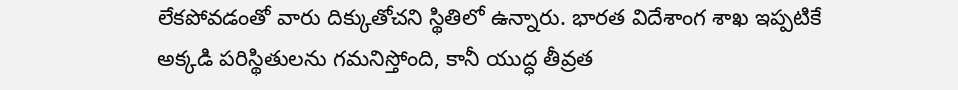లేకపోవడంతో వారు దిక్కుతోచని స్థితిలో ఉన్నారు. భారత విదేశాంగ శాఖ ఇప్పటికే అక్కడి పరిస్థితులను గమనిస్తోంది, కానీ యుద్ధ తీవ్రత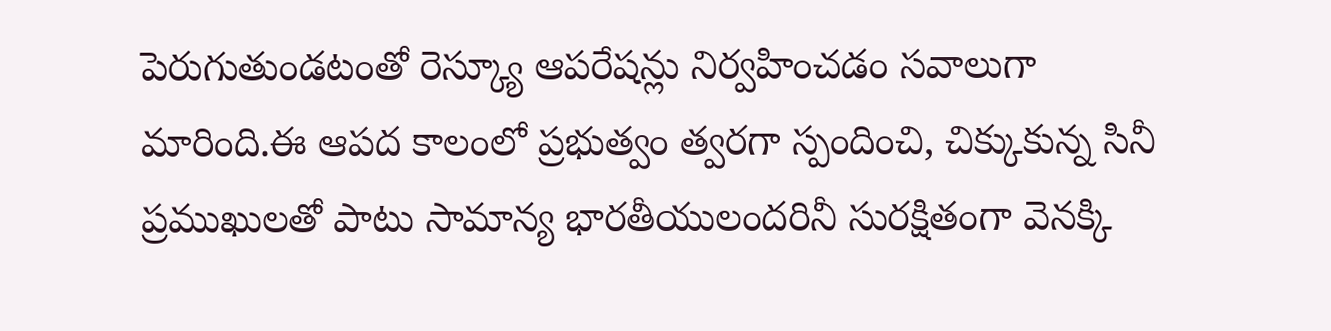పెరుగుతుండటంతో రెస్క్యూ ఆపరేషన్లు నిర్వహించడం సవాలుగా మారింది.ఈ ఆపద కాలంలో ప్రభుత్వం త్వరగా స్పందించి, చిక్కుకున్న సినీ ప్రముఖులతో పాటు సామాన్య భారతీయులందరినీ సురక్షితంగా వెనక్కి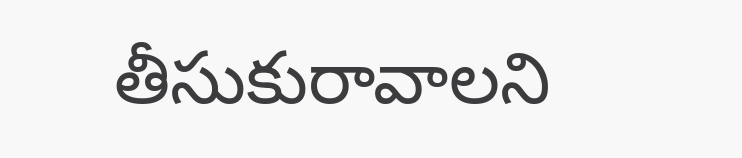తీసుకురావాలని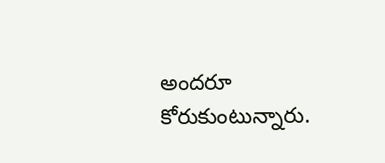అందరూ కోరుకుంటున్నారు.